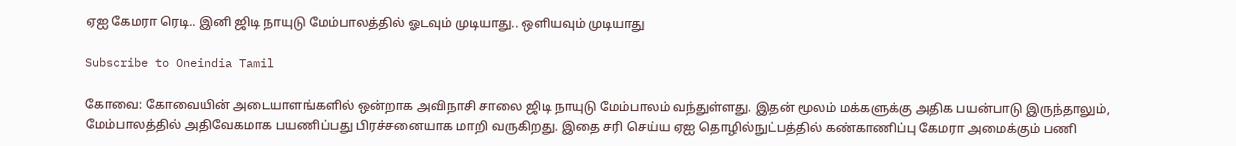ஏஐ கேமரா ரெடி.. இனி ஜிடி நாயுடு மேம்பாலத்தில் ஓடவும் முடியாது.. ஒளியவும் முடியாது

Subscribe to Oneindia Tamil

கோவை: கோவையின் அடையாளங்களில் ஒன்றாக அவிநாசி சாலை ஜிடி நாயுடு மேம்பாலம் வந்துள்ளது. இதன் மூலம் மக்களுக்கு அதிக பயன்பாடு இருந்தாலும், மேம்பாலத்தில் அதிவேகமாக பயணிப்பது பிரச்சனையாக மாறி வருகிறது. இதை சரி செய்ய ஏஐ தொழில்நுட்பத்தில் கண்காணிப்பு கேமரா அமைக்கும் பணி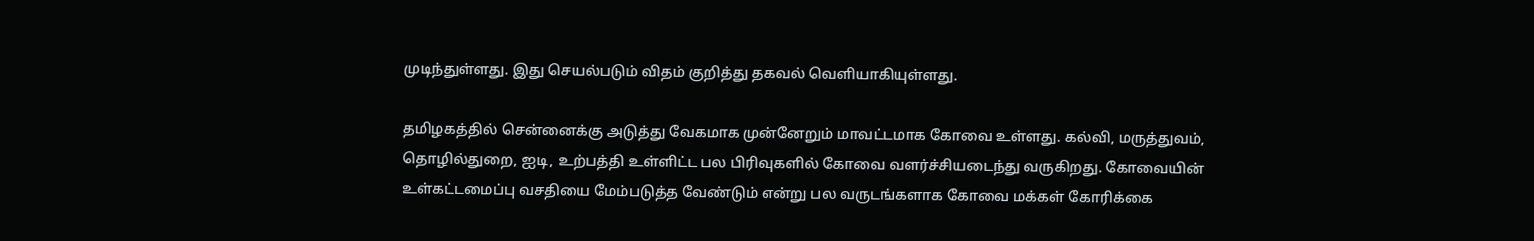முடிந்துள்ளது. இது செயல்படும் விதம் குறித்து தகவல் வெளியாகியுள்ளது.

தமிழகத்தில் சென்னைக்கு அடுத்து வேகமாக முன்னேறும் மாவட்டமாக கோவை உள்ளது. கல்வி, மருத்துவம், தொழில்துறை, ஐடி, உற்பத்தி உள்ளிட்ட பல பிரிவுகளில் கோவை வளர்ச்சியடைந்து வருகிறது. கோவையின் உள்கட்டமைப்பு வசதியை மேம்படுத்த வேண்டும் என்று பல வருடங்களாக கோவை மக்கள் கோரிக்கை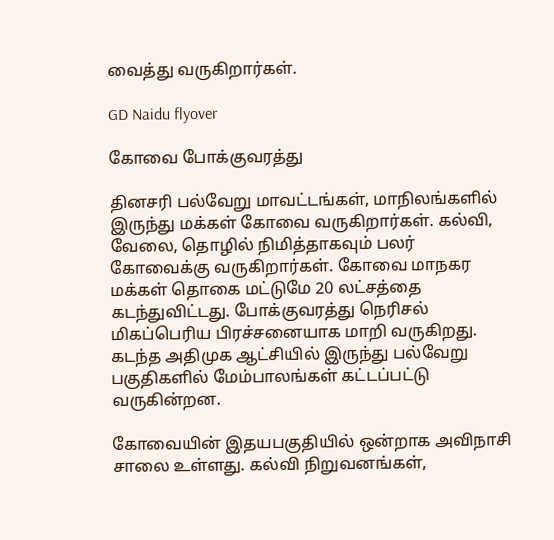வைத்து வருகிறார்கள்.

GD Naidu flyover

கோவை போக்குவரத்து

தினசரி பல்வேறு மாவட்டங்கள், மாநிலங்களில் இருந்து மக்கள் கோவை வருகிறார்கள். கல்வி, வேலை, தொழில் நிமித்தாகவும் பலர் கோவைக்கு வருகிறார்கள். கோவை மாநகர மக்கள் தொகை மட்டுமே 20 லட்சத்தை கடந்துவிட்டது. போக்குவரத்து நெரிசல் மிகப்பெரிய பிரச்சனையாக மாறி வருகிறது. கடந்த அதிமுக ஆட்சியில் இருந்து பல்வேறு பகுதிகளில் மேம்பாலங்கள் கட்டப்பட்டு வருகின்றன.

கோவையின் இதயபகுதியில் ஒன்றாக அவிநாசி சாலை உள்ளது. கல்வி நிறுவனங்கள்,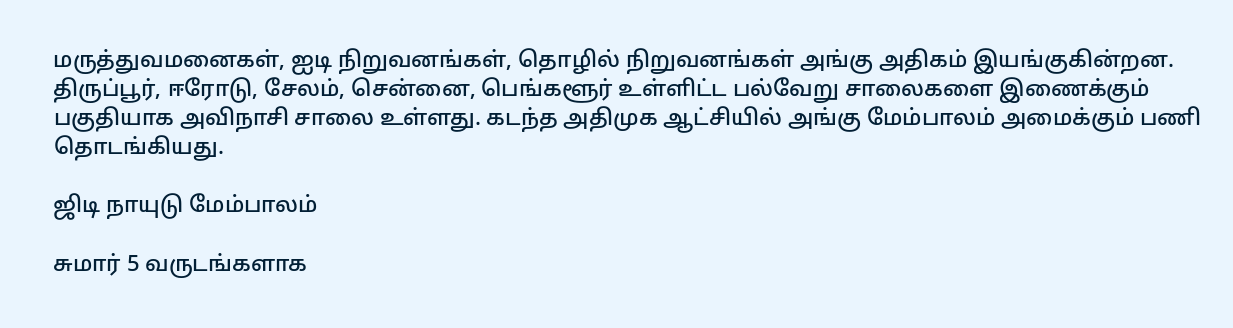மருத்துவமனைகள், ஐடி நிறுவனங்கள், தொழில் நிறுவனங்கள் அங்கு அதிகம் இயங்குகின்றன. திருப்பூர், ஈரோடு, சேலம், சென்னை, பெங்களூர் உள்ளிட்ட பல்வேறு சாலைகளை இணைக்கும் பகுதியாக அவிநாசி சாலை உள்ளது. கடந்த அதிமுக ஆட்சியில் அங்கு மேம்பாலம் அமைக்கும் பணி தொடங்கியது.

ஜிடி நாயுடு மேம்பாலம்

சுமார் 5 வருடங்களாக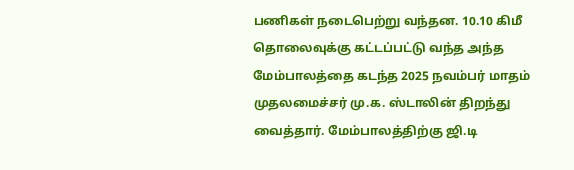பணிகள் நடைபெற்று வந்தன. 10.10 கிமீ தொலைவுக்கு கட்டப்பட்டு வந்த அந்த மேம்பாலத்தை கடந்த 2025 நவம்பர் மாதம் முதலமைச்சர் மு.க. ஸ்டாலின் திறந்து வைத்தார். மேம்பாலத்திற்கு ஜி.டி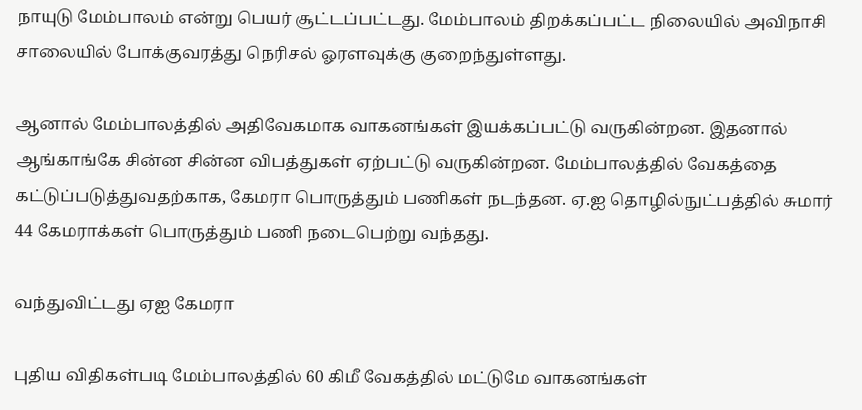நாயுடு மேம்பாலம் என்று பெயர் சூட்டப்பட்டது. மேம்பாலம் திறக்கப்பட்ட நிலையில் அவிநாசி சாலையில் போக்குவரத்து நெரிசல் ஓரளவுக்கு குறைந்துள்ளது.

ஆனால் மேம்பாலத்தில் அதிவேகமாக வாகனங்கள் இயக்கப்பட்டு வருகின்றன. இதனால் ஆங்காங்கே சின்ன சின்ன விபத்துகள் ஏற்பட்டு வருகின்றன. மேம்பாலத்தில் வேகத்தை கட்டுப்படுத்துவதற்காக, கேமரா பொருத்தும் பணிகள் நடந்தன. ஏ.ஐ தொழில்நுட்பத்தில் சுமார் 44 கேமராக்கள் பொருத்தும் பணி நடைபெற்று வந்தது.

வந்துவிட்டது ஏஐ கேமரா

புதிய விதிகள்படி மேம்பாலத்தில் 60 கிமீ வேகத்தில் மட்டுமே வாகனங்கள்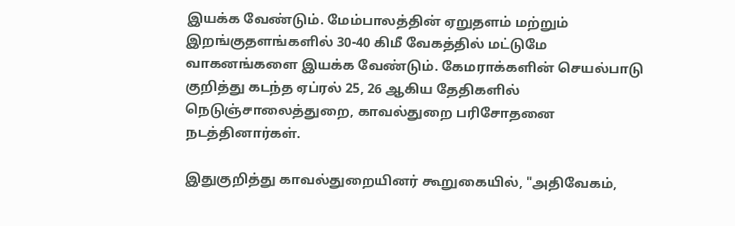இயக்க வேண்டும். மேம்பாலத்தின் ஏறுதளம் மற்றும் இறங்குதளங்களில் 30-40 கிமீ வேகத்தில் மட்டுமே வாகனங்களை இயக்க வேண்டும். கேமராக்களின் செயல்பாடு குறித்து கடந்த ஏப்ரல் 25, 26 ஆகிய தேதிகளில் நெடுஞ்சாலைத்துறை, காவல்துறை பரிசோதனை நடத்தினார்கள்.

இதுகுறித்து காவல்துறையினர் கூறுகையில், "அதிவேகம்,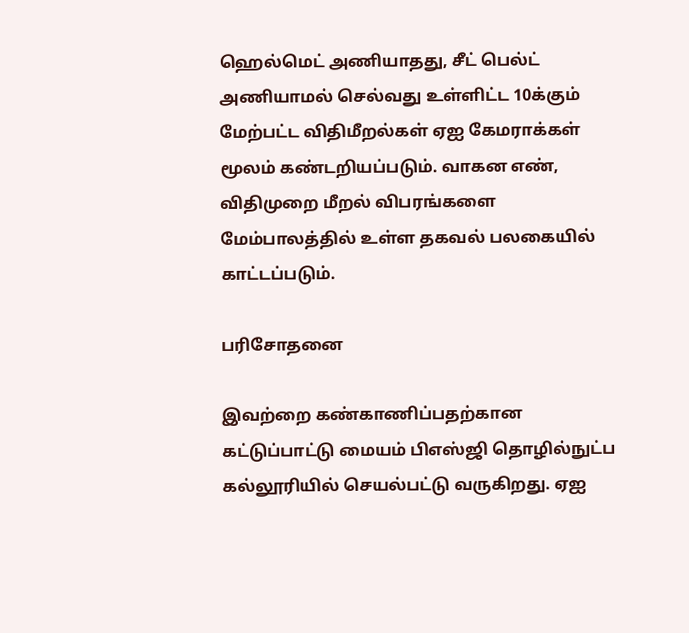ஹெல்மெட் அணியாதது, சீட் பெல்ட் அணியாமல் செல்வது உள்ளிட்ட 10க்கும் மேற்பட்ட விதிமீறல்கள் ஏஐ கேமராக்கள் மூலம் கண்டறியப்படும். வாகன எண், விதிமுறை மீறல் விபரங்களை மேம்பாலத்தில் உள்ள தகவல் பலகையில் காட்டப்படும்.

பரிசோதனை

இவற்றை கண்காணிப்பதற்கான கட்டுப்பாட்டு மையம் பிஎஸ்ஜி தொழில்நுட்ப கல்லூரியில் செயல்பட்டு வருகிறது. ஏஐ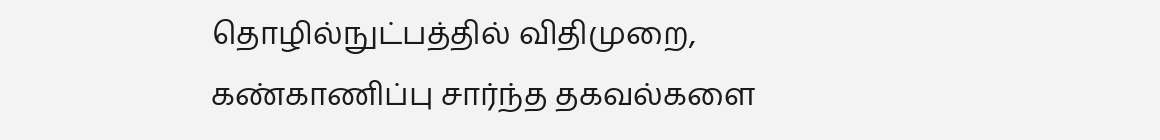தொழில்நுட்பத்தில் விதிமுறை, கண்காணிப்பு சார்ந்த தகவல்களை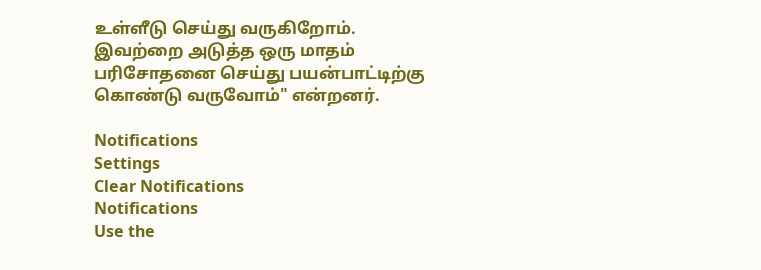உள்ளீடு செய்து வருகிறோம். இவற்றை அடுத்த ஒரு மாதம் பரிசோதனை செய்து பயன்பாட்டிற்கு கொண்டு வருவோம்" என்றனர்.

Notifications
Settings
Clear Notifications
Notifications
Use the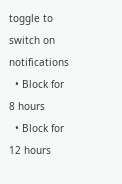toggle to switch on notifications
  • Block for 8 hours
  • Block for 12 hours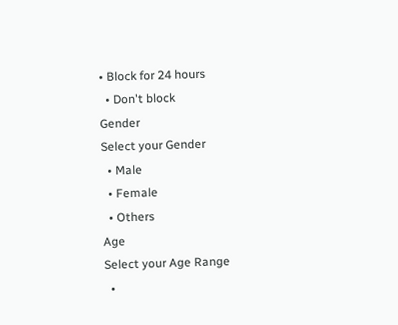• Block for 24 hours
  • Don't block
Gender
Select your Gender
  • Male
  • Female
  • Others
Age
Select your Age Range
  •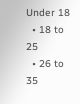Under 18
  • 18 to 25
  • 26 to 35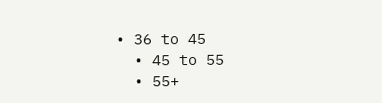• 36 to 45
  • 45 to 55
  • 55+